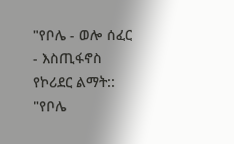"የቦሌ - ወሎ ሰፈር - እስጢፋኖስ የኮሪደር ልማት::
"የቦሌ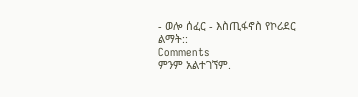- ወሎ ሰፈር - እስጢፋኖስ የኮሪደር ልማት::
Comments
ምንም አልተገኘም.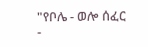"የቦሌ - ወሎ ሰፈር -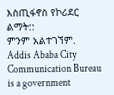እስጢፋኖስ የኮሪደር ልማት::
ምንም አልተገኘም.
Addis Ababa City Communication Bureau is a government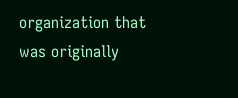organization that was originally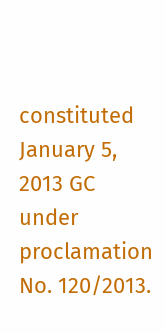constituted January 5, 2013 GC under proclamation No. 120/2013.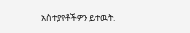አስተያየቶችዎን ይተዉት.